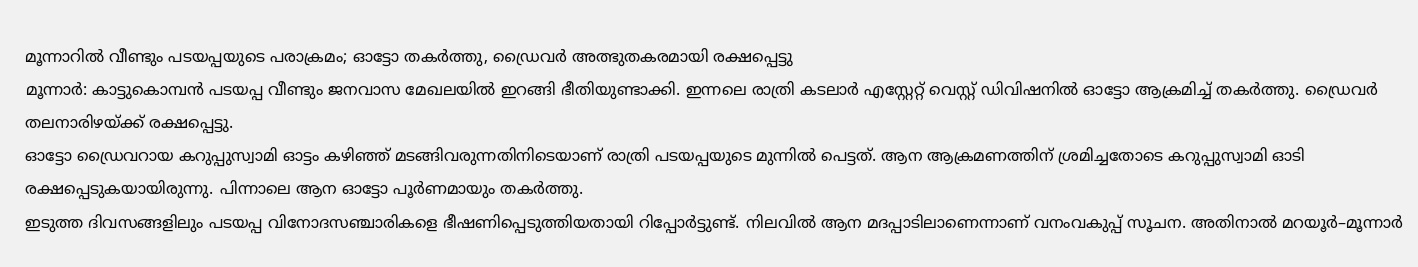മൂന്നാറിൽ വീണ്ടും പടയപ്പയുടെ പരാക്രമം; ഓട്ടോ തകർത്തു, ഡ്രൈവർ അത്ഭുതകരമായി രക്ഷപ്പെട്ടു
മൂന്നാർ: കാട്ടുകൊമ്പൻ പടയപ്പ വീണ്ടും ജനവാസ മേഖലയിൽ ഇറങ്ങി ഭീതിയുണ്ടാക്കി. ഇന്നലെ രാത്രി കടലാർ എസ്റ്റേറ്റ് വെസ്റ്റ് ഡിവിഷനിൽ ഓട്ടോ ആക്രമിച്ച് തകർത്തു. ഡ്രൈവർ തലനാരിഴയ്ക്ക് രക്ഷപ്പെട്ടു.
ഓട്ടോ ഡ്രൈവറായ കറുപ്പുസ്വാമി ഓട്ടം കഴിഞ്ഞ് മടങ്ങിവരുന്നതിനിടെയാണ് രാത്രി പടയപ്പയുടെ മുന്നിൽ പെട്ടത്. ആന ആക്രമണത്തിന് ശ്രമിച്ചതോടെ കറുപ്പുസ്വാമി ഓടി രക്ഷപ്പെടുകയായിരുന്നു. പിന്നാലെ ആന ഓട്ടോ പൂർണമായും തകർത്തു.
ഇടുത്ത ദിവസങ്ങളിലും പടയപ്പ വിനോദസഞ്ചാരികളെ ഭീഷണിപ്പെടുത്തിയതായി റിപ്പോർട്ടുണ്ട്. നിലവിൽ ആന മദപ്പാടിലാണെന്നാണ് വനംവകുപ്പ് സൂചന. അതിനാൽ മറയൂർ–മൂന്നാർ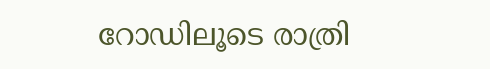റോഡിലൂടെ രാത്രി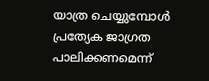യാത്ര ചെയ്യുമ്പോൾ പ്രത്യേക ജാഗ്രത പാലിക്കണമെന്ന്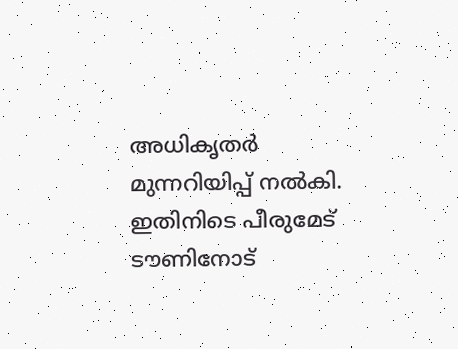അധികൃതർ മുന്നറിയിപ്പ് നൽകി.
ഇതിനിടെ പീരുമേട് ടൗണിനോട്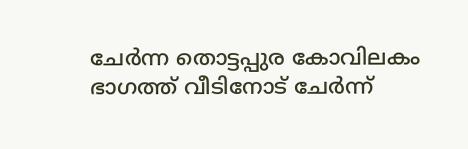ചേർന്ന തൊട്ടപ്പുര കോവിലകം ഭാഗത്ത് വീടിനോട് ചേർന്ന്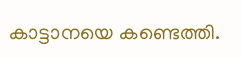കാട്ടാനയെ കണ്ടെത്തി.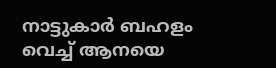നാട്ടുകാർ ബഹളം വെച്ച് ആനയെ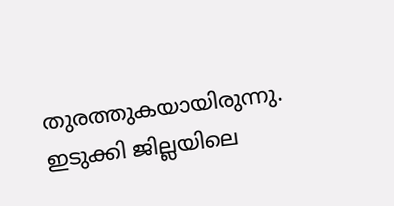തുരത്തുകയായിരുന്നു.
ഇടുക്കി ജില്ലയിലെ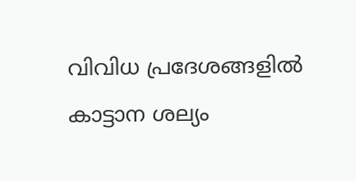വിവിധ പ്രദേശങ്ങളിൽ കാട്ടാന ശല്യം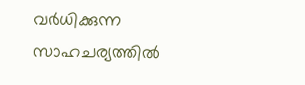വർധിക്കുന്ന സാഹചര്യത്തിൽ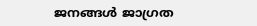ജനങ്ങൾ ജാഗ്രത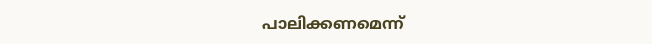പാലിക്കണമെന്ന്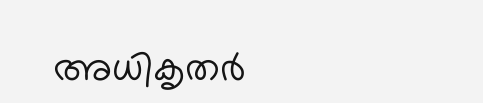അധികൃതർ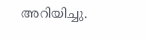അറിയിച്ചു.